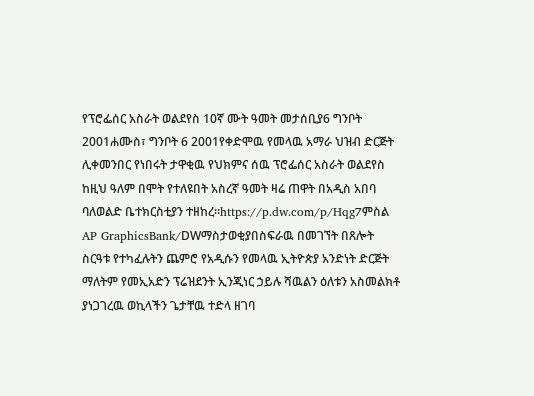የፕሮፌሰር አስራት ወልደየስ 10ኛ ሙት ዓመት መታሰቢያ6 ግንቦት 2001ሐሙስ፣ ግንቦት 6 2001የቀድሞዉ የመላዉ አማራ ህዝብ ድርጅት ሊቀመንበር የነበሩት ታዋቂዉ የህክምና ሰዉ ፕሮፌሰር አስራት ወልደየስ ከዚህ ዓለም በሞት የተለዩበት አስረኛ ዓመት ዛሬ ጠዋት በአዲስ አበባ ባለወልድ ቤተክርስቲያን ተዘከረ።https://p.dw.com/p/Hqg7ምስል AP GraphicsBank/DWማስታወቂያበስፍራዉ በመገኘት በጸሎት ስርዓቱ የተካፈሉትን ጨምሮ የአዲሱን የመላዉ ኢትዮጵያ አንድነት ድርጅት ማለትም የመኢአድን ፕሬዝደንት ኢንጂነር ኃይሉ ሻዉልን ዕለቱን አስመልክቶ ያነጋገረዉ ወኪላችን ጌታቸዉ ተድላ ዘገባ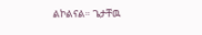ልኮልናል። ጌታቸዉ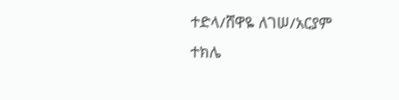ተድላ/ሸዋዬ ለገሠ/አርያም ተክሌ